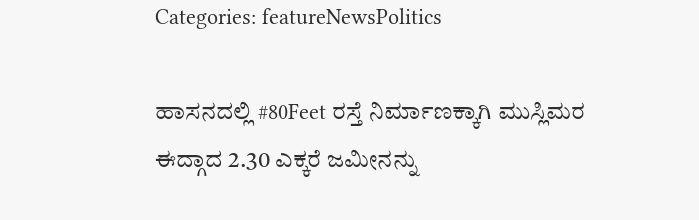Categories: featureNewsPolitics

ಹಾಸನದಲ್ಲಿ #80Feet ರಸ್ತೆ ನಿರ್ಮಾಣಕ್ಕಾಗಿ ಮುಸ್ಲಿಮರ ಈದ್ಗಾದ 2.30 ಎಕ್ಕರೆ ಜಮೀನನ್ನು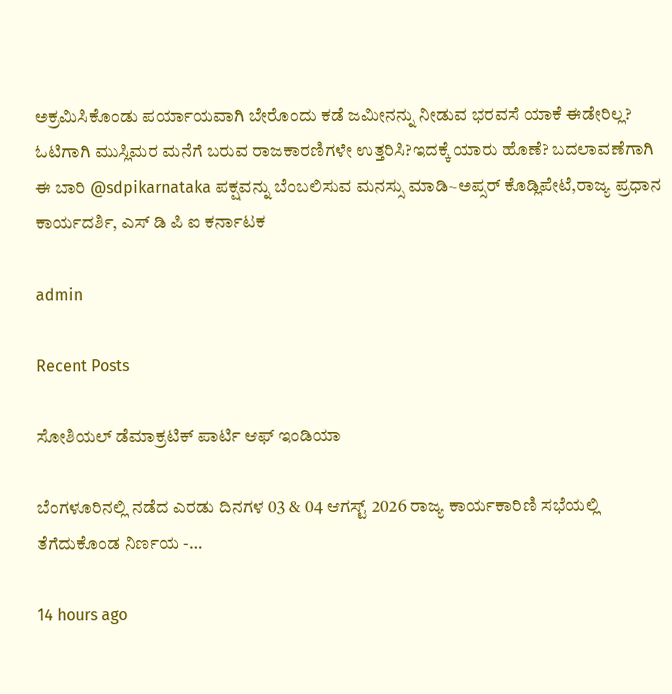ಅಕ್ರಮಿಸಿಕೊಂಡು ಪರ್ಯಾಯವಾಗಿ ಬೇರೊಂದು ಕಡೆ ಜಮೀನನ್ನು ನೀಡುವ ಭರವಸೆ ಯಾಕೆ ಈಡೇರಿಲ್ಲ? ಓಟಿಗಾಗಿ ಮುಸ್ಲಿಮರ ಮನೆಗೆ ಬರುವ ರಾಜಕಾರಣಿಗಳೇ ಉತ್ತರಿಸಿ?ಇದಕ್ಕೆ ಯಾರು ಹೊಣೆ? ಬದಲಾವಣೆಗಾಗಿ ಈ ಬಾರಿ @sdpikarnataka ಪಕ್ಷವನ್ನು ಬೆಂಬಲಿಸುವ ಮನಸ್ಸು ಮಾಡಿ~ಅಪ್ಸರ್ ಕೊಡ್ಲಿಪೇಟೆ,ರಾಜ್ಯ ಪ್ರಧಾನ ಕಾರ್ಯದರ್ಶಿ, ಎಸ್ ಡಿ ಪಿ ಐ ಕರ್ನಾಟಕ

admin

Recent Posts

ಸೋಶಿಯಲ್ ಡೆಮಾಕ್ರಟಿಕ್ ಪಾರ್ಟಿ ಆಫ್ ಇಂಡಿಯಾ

ಬೆಂಗಳೂರಿನಲ್ಲಿ ನಡೆದ ಎರಡು ದಿನಗಳ 03 & 04 ಆಗಸ್ಟ್ 2026 ರಾಜ್ಯ ಕಾರ್ಯಕಾರಿಣಿ ಸಭೆಯಲ್ಲಿ ತೆಗೆದುಕೊಂಡ ನಿರ್ಣಯ -…

14 hours ago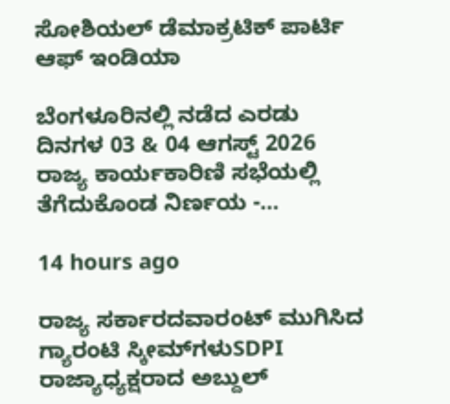ಸೋಶಿಯಲ್ ಡೆಮಾಕ್ರಟಿಕ್ ಪಾರ್ಟಿ ಆಫ್ ಇಂಡಿಯಾ

ಬೆಂಗಳೂರಿನಲ್ಲಿ ನಡೆದ ಎರಡು ದಿನಗಳ 03 & 04 ಆಗಸ್ಟ್ 2026 ರಾಜ್ಯ ಕಾರ್ಯಕಾರಿಣಿ ಸಭೆಯಲ್ಲಿ ತೆಗೆದುಕೊಂಡ ನಿರ್ಣಯ -…

14 hours ago

ರಾಜ್ಯ ಸರ್ಕಾರದವಾರಂಟ್ ಮುಗಿಸಿದ ಗ್ಯಾರಂಟಿ ಸ್ಕೀಮ್‌ಗಳುSDPI ರಾಜ್ಯಾಧ್ಯಕ್ಷರಾದ ಅಬ್ದುಲ್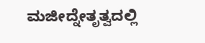ಮಜೀದ್ನೇತೃತ್ವದಲ್ಲಿ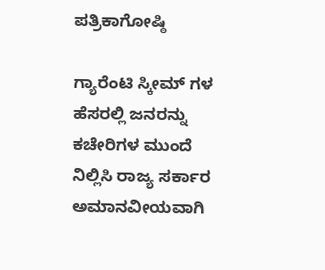ಪತ್ರಿಕಾಗೋಷ್ಠಿ

ಗ್ಯಾರೆಂಟಿ ಸ್ಕೀಮ್‌ ಗಳ ಹೆಸರಲ್ಲಿ ಜನರನ್ನು ಕಚೇರಿಗಳ ಮುಂದೆ ನಿಲ್ಲಿಸಿ ರಾಜ್ಯ ಸರ್ಕಾರ ಅಮಾನವೀಯವಾಗಿ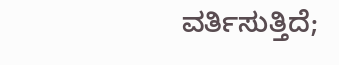ವರ್ತಿಸುತ್ತಿದೆ;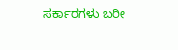ಸರ್ಕಾರಗಳು ಬರೀ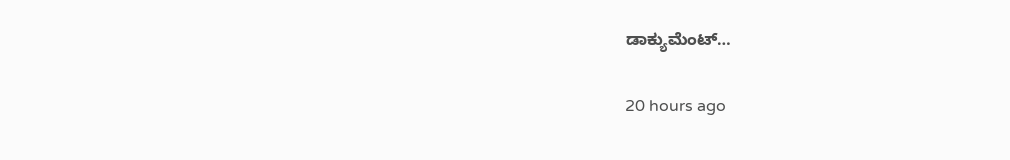ಡಾಕ್ಯುಮೆಂಟ್…

20 hours ago